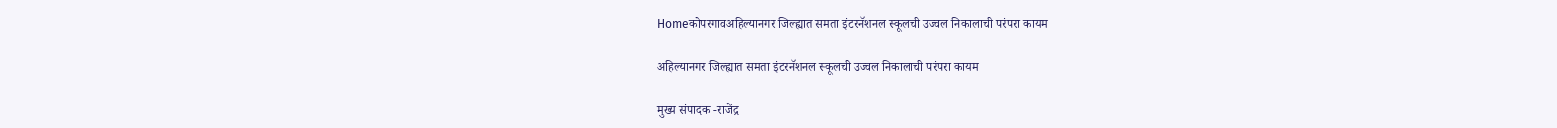Homeकोपरगावअहिल्यानगर जिल्ह्यात समता इंटरनॅशनल स्कूलची उज्वल निकालाची परंपरा कायम

अहिल्यानगर जिल्ह्यात समता इंटरनॅशनल स्कूलची उज्वल निकालाची परंपरा कायम

मुख्य संपादक -राजेंद्र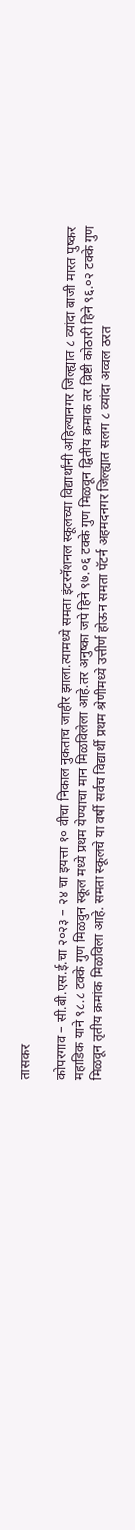तासकर

कोपरगाव – सी.बी.एस.ई.चा २०२३ – २४ चा इयत्ता १० वीचा निकाल नुकताच जाहीर झाला.त्यामध्ये समता इंटरनॅशनल स्कूलच्या विद्यार्थांनी अहिल्यानगर जिल्ह्यात ८ व्यांदा बाजी मारत पुष्कर महाडिक याने ९८.८ टक्के गुण मिळवुन स्कूल मध्ये प्रथम येण्याचा मान मिळविलेला आहे.तर अनुष्का जपे हिने ९७.०६ टक्के गुण मिळवून द्वितीय क्रमाक तर व्रिष्टी कोठारी हिने ९६.०२ टक्के गुण मिळवून तृतीय क्रमांक मिळविला आहे. समता स्कूलचे या वर्षी सर्वच विद्यार्थी प्रथम श्रेणीमध्ये उत्तीर्ण होऊन समता पॅटर्न अहमदनगर जिल्ह्यात सलग ८ व्यांदा अव्वल ठरत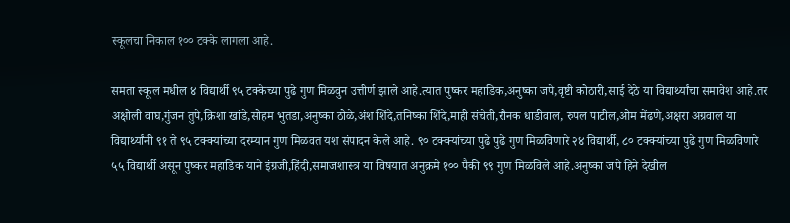स्कूलचा निकाल १०० टक्के लागला आहे.

समता स्कूल मधील ४ विद्यार्थी ९५ टक्केच्या पुढे गुण मिळवुन उत्तीर्ण झाले आहे.त्यात पुष्कर महाडिक,अनुष्का जपे,वृष्टी कोठारी,साई देठे या विद्यार्थ्यांचा समावेश आहे.तर अक्षोली वाघ,गुंजन तुपे,क्रिशा खांडे,सोहम भुतडा,अनुष्का ठोळे,अंश शिंदे,तनिष्का शिंदे,माही संचेती,रौनक धाडीवाल, रुपल पाटील,ओम मेंढणे,अक्षरा अग्रवाल या विद्यार्थ्यांनी ९१ ते ९५ टक्क्यांच्या दरम्यान गुण मिळवत यश संपादन केले आहे. ९० टक्क्यांच्या पुढे पुढे गुण मिळविणारे २४ विद्यार्थी, ८० टक्क्यांच्या पुढे गुण मिळविणारे ५५ विद्यार्थी असून पुष्कर महाडिक याने इंग्रजी,हिंदी,समाजशास्त्र या विषयात अनुक्रमे १०० पैकी ९९ गुण मिळविले आहे.अनुष्का जपे हिने देखील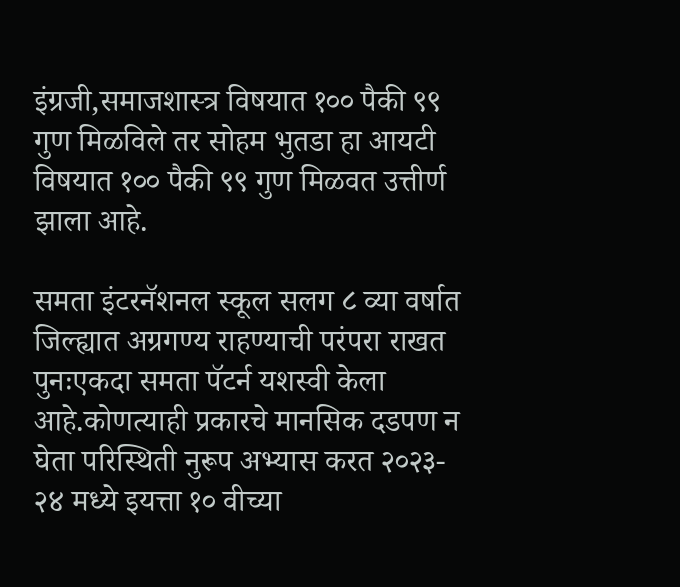इंग्रजी,समाजशास्त्र विषयात १०० पैकी ९९ गुण मिळविले तर सोहम भुतडा हा आयटी विषयात १०० पैकी ९९ गुण मिळवत उत्तीर्ण झाला आहे.

समता इंटरनॅशनल स्कूल सलग ८ व्या वर्षात जिल्ह्यात अग्रगण्य राहण्याची परंपरा राखत पुनःएकदा समता पॅटर्न यशस्वी केला आहे.कोणत्याही प्रकारचे मानसिक दडपण न घेता परिस्थिती नुरूप अभ्यास करत २०२३- २४ मध्ये इयत्ता १० वीच्या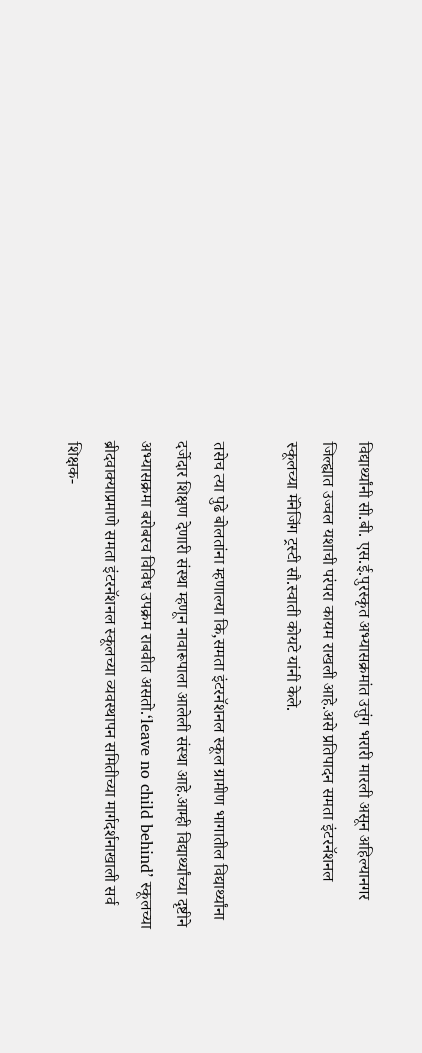विद्यार्थ्यांनी सी.बी. एस.ई.पुरस्कृत अभ्यासक्रमांत उत्तुंग भरारी मारली असून अहिल्यानगर जिल्ह्यात उज्वल यशाची परंपरा कायम राखली आहे.असे प्रतिपादन समता इंटरनॅशनल स्कूलच्या मॅनेजिंग ट्रस्टी सौ.स्वाती कोयटे यांनी केले.

तसेच त्या पुढे बोलतांना म्हणाल्या कि,समता इंटरनॅशनल स्कूल ग्रामीण भागातील विद्यार्थ्यांना दर्जेदार शिक्षण देणारी संस्था म्हणून नावारूपाला आलेली संस्था आहे.आम्ही विद्यार्थ्यांच्या दृष्टीने अभ्यासक्रमा बरोबरच विविध उपक्रम राबवीत असतो.‘leave no child behind’ स्कूलच्या ब्रीदवाक्याप्रमाणे समता इंटरनॅशनल स्कूलच्या व्यवस्थापन समितीच्या मार्गदर्शनाखाली सर्व शिक्षक-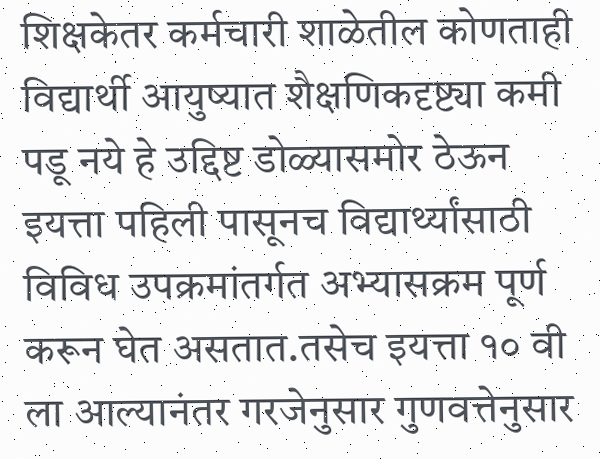शिक्षकेतर कर्मचारी शाळेतील कोणताही विद्यार्थी आयुष्यात शैक्षणिकदृष्ट्या कमी पडू नये हे उद्दिष्ट डोळ्यासमोर ठेऊन इयत्ता पहिली पासूनच विद्यार्थ्यांसाठी विविध उपक्रमांतर्गत अभ्यासक्रम पूर्ण करून घेत असतात.तसेच इयत्ता १० वी ला आल्यानंतर गरजेनुसार गुणवत्तेनुसार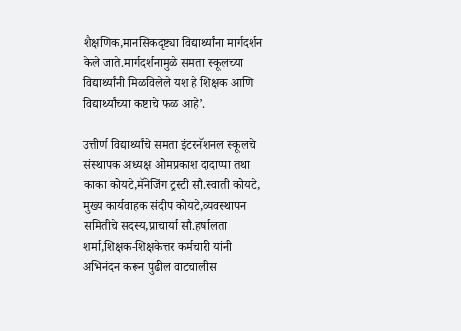शैक्षणिक,मानसिकदृष्ट्या विद्यार्थ्यांना मार्गदर्शन केले जाते.मार्गदर्शनामुळे समता स्कूलच्या विद्यार्थ्यांनी मिळविलेले यश हे शिक्षक आणि विद्यार्थ्यांच्या कष्टाचे फळ आहे’.

उत्तीर्ण विद्यार्थ्यांचे समता इंटरनॅशनल स्कूलचे संस्थापक अध्यक्ष ओमप्रकाश दादाप्पा तथा काका कोयटे,मॅनेजिंग ट्रस्टी सौ.स्वाती कोयटे, मुख्य कार्यवाहक संदीप कोयटे,व्यवस्थापन समितीचे सदस्य,प्राचार्या सौ.हर्षालता शर्मा,शिक्षक-शिक्षकेत्तर कर्मचारी यांनी अभिनंदन करून पुढील वाटचालीस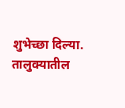शुभेच्छा दिल्या. तालुक्यातील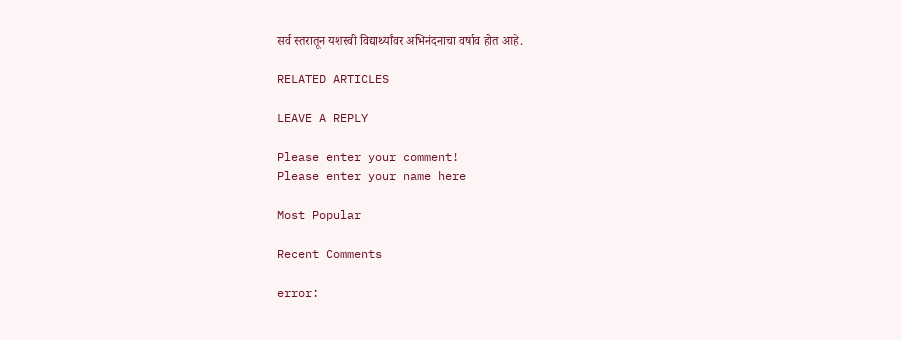सर्व स्तरातून यशस्वी विद्यार्थ्यांवर अभिनंदनाचा वर्षाव होत आहे.

RELATED ARTICLES

LEAVE A REPLY

Please enter your comment!
Please enter your name here

Most Popular

Recent Comments

error: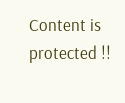Content is protected !!